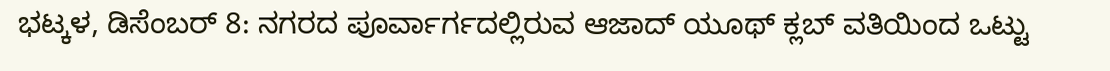ಭಟ್ಕಳ, ಡಿಸೆಂಬರ್ 8: ನಗರದ ಪೂರ್ವಾರ್ಗದಲ್ಲಿರುವ ಆಜಾದ್ ಯೂಥ್ ಕ್ಲಬ್ ವತಿಯಿಂದ ಒಟ್ಟು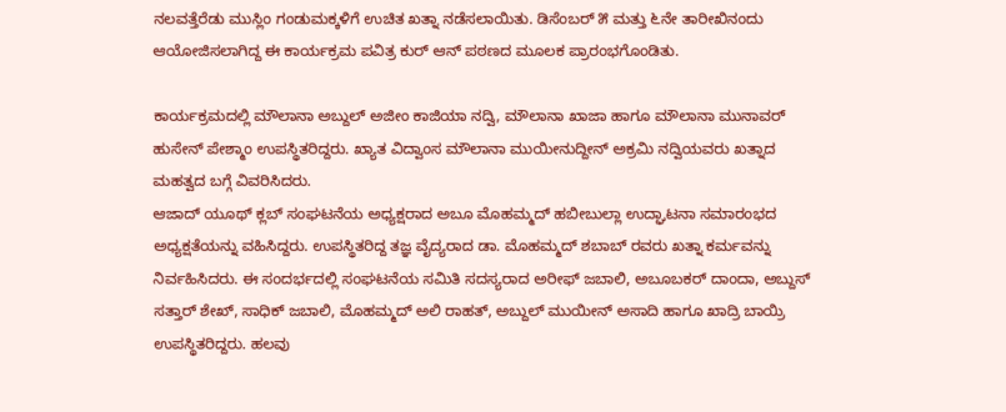ನಲವತ್ತೆರೆಡು ಮುಸ್ಲಿಂ ಗಂಡುಮಕ್ಕಳಿಗೆ ಉಚಿತ ಖತ್ನಾ ನಡೆಸಲಾಯಿತು. ಡಿಸೆಂಬರ್ ೫ ಮತ್ತು ೬ನೇ ತಾರೀಖಿನಂದು ಆಯೋಜಿಸಲಾಗಿದ್ದ ಈ ಕಾರ್ಯಕ್ರಮ ಪವಿತ್ರ ಕುರ್ ಆನ್ ಪಠಣದ ಮೂಲಕ ಪ್ರಾರಂಭಗೊಂಡಿತು.

ಕಾರ್ಯಕ್ರಮದಲ್ಲಿ ಮೌಲಾನಾ ಅಬ್ದುಲ್ ಅಜೀಂ ಕಾಜಿಯಾ ನದ್ವಿ, ಮೌಲಾನಾ ಖಾಜಾ ಹಾಗೂ ಮೌಲಾನಾ ಮುನಾವರ್ ಹುಸೇನ್ ಪೇಶ್ಮಾಂ ಉಪಸ್ಥಿತರಿದ್ದರು. ಖ್ಯಾತ ವಿದ್ವಾಂಸ ಮೌಲಾನಾ ಮುಯೀನುದ್ದೀನ್ ಅಕ್ರಮಿ ನದ್ವಿಯವರು ಖತ್ನಾದ ಮಹತ್ವದ ಬಗ್ಗೆ ವಿವರಿಸಿದರು.
ಆಜಾದ್ ಯೂಥ್ ಕ್ಲಬ್ ಸಂಘಟನೆಯ ಅಧ್ಯಕ್ಷರಾದ ಅಬೂ ಮೊಹಮ್ಮದ್ ಹಬೀಬುಲ್ಲಾ ಉದ್ಘಾಟನಾ ಸಮಾರಂಭದ ಅಧ್ಯಕ್ಷತೆಯನ್ನು ವಹಿಸಿದ್ದರು. ಉಪಸ್ಥಿತರಿದ್ದ ತಜ್ಞ ವೈದ್ಯರಾದ ಡಾ. ಮೊಹಮ್ಮದ್ ಶಬಾಬ್ ರವರು ಖತ್ನಾ ಕರ್ಮವನ್ನು ನಿರ್ವಹಿಸಿದರು. ಈ ಸಂದರ್ಭದಲ್ಲಿ ಸಂಘಟನೆಯ ಸಮಿತಿ ಸದಸ್ಯರಾದ ಅರೀಫ್ ಜಬಾಲಿ, ಅಬೂಬಕರ್ ದಾಂದಾ, ಅಬ್ದುಸ್ ಸತ್ತಾರ್ ಶೇಖ್, ಸಾಧಿಕ್ ಜಬಾಲಿ, ಮೊಹಮ್ಮದ್ ಅಲಿ ರಾಹತ್, ಅಬ್ದುಲ್ ಮುಯೀನ್ ಅಸಾದಿ ಹಾಗೂ ಖಾದ್ರಿ ಬಾಯ್ರಿ ಉಪಸ್ಥಿತರಿದ್ದರು. ಹಲವು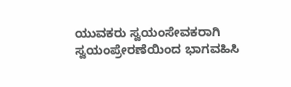ಯುವಕರು ಸ್ವಯಂಸೇವಕರಾಗಿ ಸ್ವಯಂಪ್ರೇರಣೆಯಿಂದ ಭಾಗವಹಿಸಿ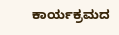ಕಾರ್ಯಕ್ರಮದ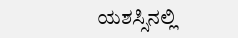ಯಶಸ್ಸಿನಲ್ಲಿ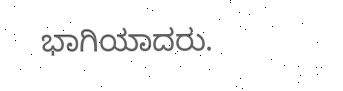ಭಾಗಿಯಾದರು.